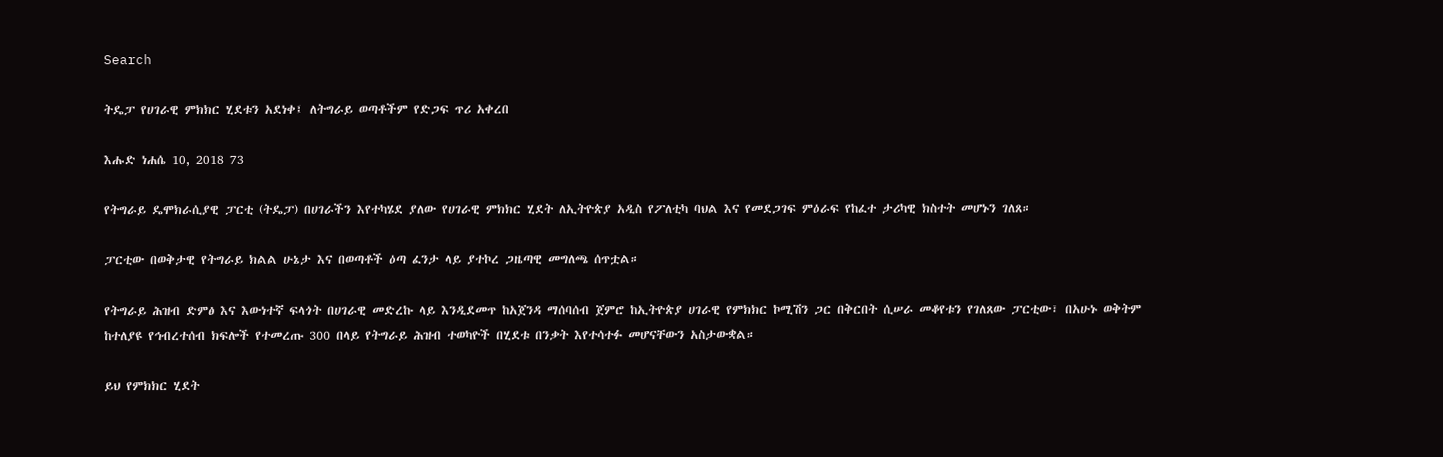Search

ትዴፓ የሀገራዊ ምክክር ሂደቱን አደነቀ፤ ለትግራይ ወጣቶችም የድጋፍ ጥሪ አቀረበ

እሑድ ነሐሴ 10, 2018 73

የትግራይ ዴሞክራሲያዊ ፓርቲ (ትዴፓ) በሀገራችን እየተካሄደ ያለው የሀገራዊ ምክክር ሂደት ለኢትዮጵያ አዲስ የፖለቲካ ባህል እና የመደጋገፍ ምዕራፍ የከፈተ ታሪካዊ ክስተት መሆኑን ገለጸ።

ፓርቲው በወቅታዊ የትግራይ ክልል ሁኔታ እና በወጣቶች ዕጣ ፈንታ ላይ ያተኮረ ጋዜጣዊ መግለጫ ሰጥቷል።

የትግራይ ሕዝብ ድምፅ እና እውነተኛ ፍላጎት በሀገራዊ መድረኩ ላይ እንዲደመጥ ከአጀንዳ ማሰባሰብ ጀምሮ ከኢትዮጵያ ሀገራዊ የምክክር ኮሚሽን ጋር በቅርበት ሲሠራ መቆየቱን የገለጸው ፓርቲው፣ በአሁኑ ወቅትም ከተለያዩ የኅብረተሰብ ክፍሎች የተመረጡ 300 በላይ የትግራይ ሕዝብ ተወካዮች በሂደቱ በንቃት እየተሳተፉ መሆናቸውን አስታውቋል።

ይህ የምክክር ሂደት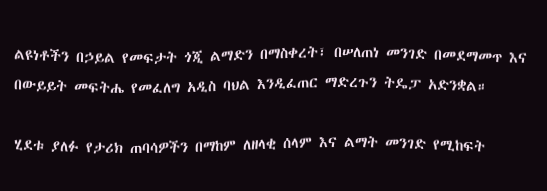ልዩነቶችን በኃይል የመፍታት ጎጂ ልማድን በማስቀረት፣ በሠለጠነ መንገድ በመደማመጥ እና በውይይት መፍትሔ የመፈለግ አዲስ ባህል እንዲፈጠር ማድረጉን ትዴፓ አድንቋል።

ሂደቱ ያለፉ የታሪክ ጠባሳዎችን በማከም ለዘላቂ ሰላም እና ልማት መንገድ የሚከፍት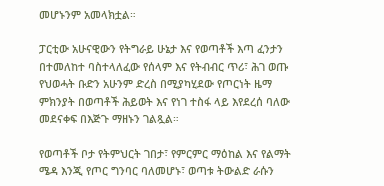መሆኑንም አመላክቷል።

ፓርቲው አሁናዊውን የትግራይ ሁኔታ እና የወጣቶች እጣ ፈንታን በተመለከተ ባስተላለፈው የሰላም እና የትብብር ጥሪ፣ ሕገ ወጡ የህወሓት ቡድን አሁንም ድረስ በሚያካሂደው የጦርነት ዜማ ምክንያት በወጣቶች ሕይወት እና የነገ ተስፋ ላይ እየደረሰ ባለው መደናቀፍ በእጅጉ ማዘኑን ገልጿል።

የወጣቶች ቦታ የትምህርት ገበታ፣ የምርምር ማዕከል እና የልማት ሜዳ እንጂ የጦር ግንባር ባለመሆኑ፣ ወጣቱ ትውልድ ራሱን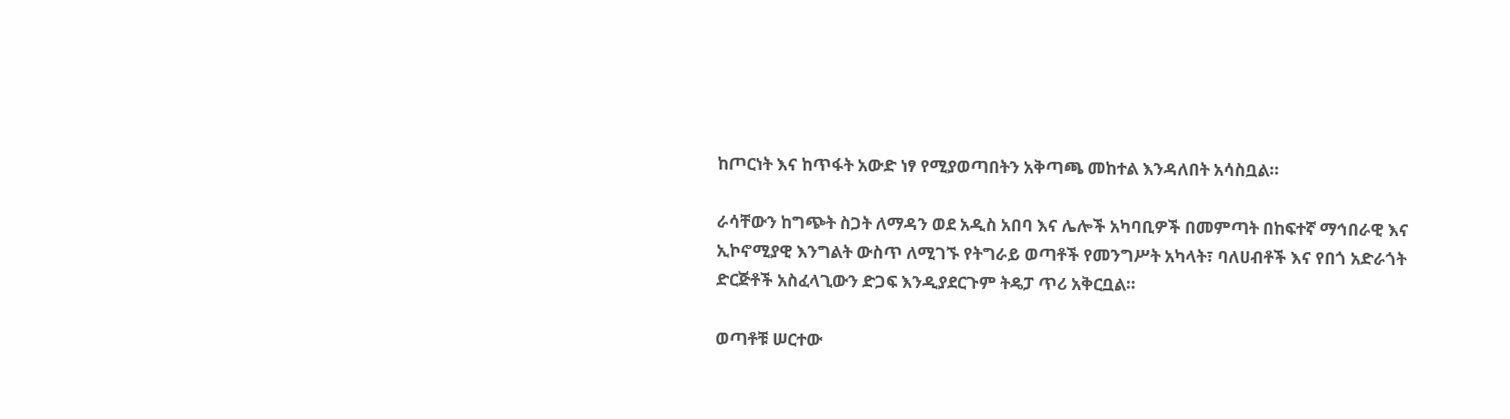ከጦርነት እና ከጥፋት አውድ ነፃ የሚያወጣበትን አቅጣጫ መከተል እንዳለበት አሳስቧል።

ራሳቸውን ከግጭት ስጋት ለማዳን ወደ አዲስ አበባ እና ሌሎች አካባቢዎች በመምጣት በከፍተኛ ማኅበራዊ እና ኢኮኖሚያዊ እንግልት ውስጥ ለሚገኙ የትግራይ ወጣቶች የመንግሥት አካላት፣ ባለሀብቶች እና የበጎ አድራጎት ድርጅቶች አስፈላጊውን ድጋፍ እንዲያደርጉም ትዴፓ ጥሪ አቅርቧል።

ወጣቶቹ ሠርተው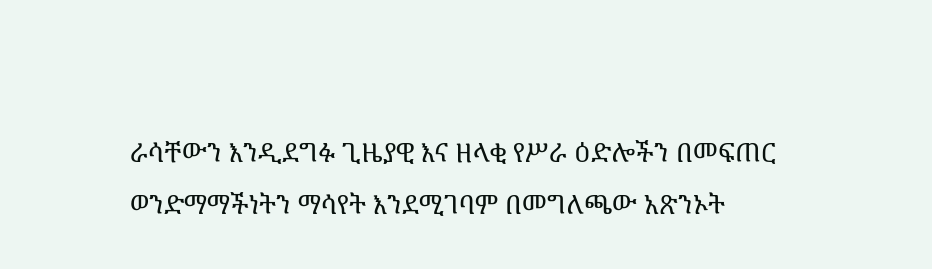ራሳቸውን እንዲደግፉ ጊዜያዊ እና ዘላቂ የሥራ ዕድሎችን በመፍጠር ወንድማማችነትን ማሳየት እንደሚገባም በመግለጫው አጽንኦት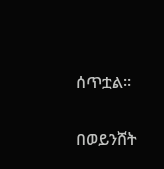ሰጥቷል።

በወይንሸት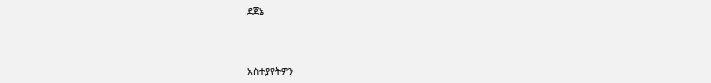ደጀኔ



አስተያየትዎን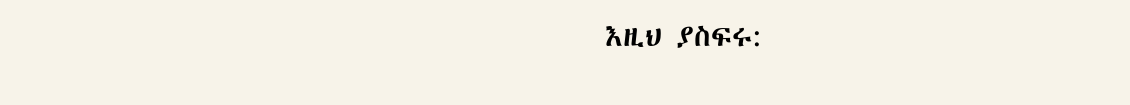እዚህ ያስፍሩ: